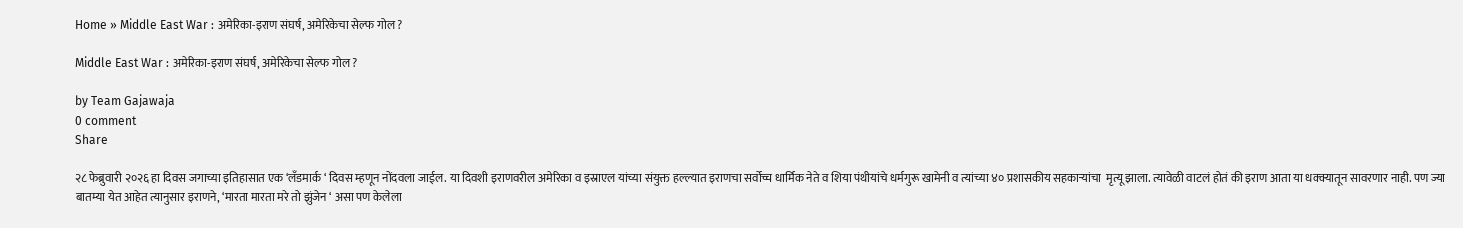Home » Middle East War : अमेरिका-इराण संघर्ष, अमेरिकेचा सेल्फ गोल ?

Middle East War : अमेरिका-इराण संघर्ष, अमेरिकेचा सेल्फ गोल ?

by Team Gajawaja
0 comment
Share

२८ फेब्रुवारी २०२६ हा दिवस जगाच्या इतिहासात एक ‘लँडमार्क ‘ दिवस म्हणून नोंदवला जाईल. या दिवशी इराणवरील अमेरिका व इस्राएल यांच्या संयुक्त हल्ल्यात इराणचा सर्वोच्च धार्मिक नेते व शिया पंथीयांचे धर्मगुरू खामेनी व त्यांच्या ४० प्रशासकीय सहकाऱ्यांचा  मृत्यू झाला. त्यावेळी वाटलं होतं की इराण आता या धक्क्यातून सावरणार नाही. पण ज्या बातम्या येत आहेत त्यानुसार इराणने, ‘मारता मारता मरे तो झुंजेन ‘ असा पण केलेला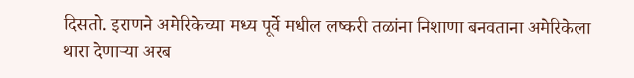दिसतो. इराणने अमेरिकेच्या मध्य पूर्वे मधील लष्करी तळांना निशाणा बनवताना अमेरिकेला थारा देणाऱ्या अरब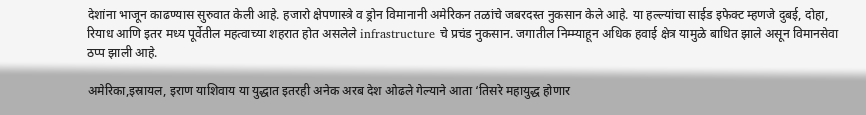देशांना भाजून काढण्यास सुरुवात केली आहे. हजारो क्षेपणास्त्रे व ड्रोन विमानानी अमेरिकन तळांचे जबरदस्त नुकसान केले आहे. या हल्ल्यांचा साईड इफेक्ट म्हणजे दुबई, दोहा, रियाध आणि इतर मध्य पूर्वेतील महत्वाच्या शहरात होत असलेले infrastructure चे प्रचंड नुकसान. जगातील निम्म्याहून अधिक हवाई क्षेत्र यामुळे बाधित झाले असून विमानसेवा ठप्प झाली आहे.

अमेरिका,इस्रायल, इराण याशिवाय या युद्धात इतरही अनेक अरब देश ओढले गेल्याने आता ‘तिसरे महायुद्ध होणार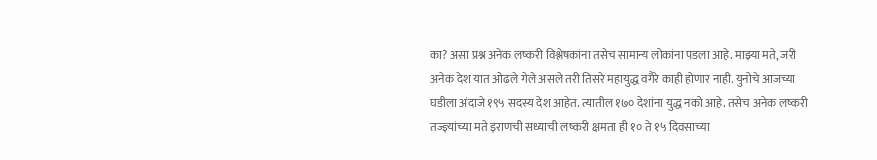का? असा प्रश्न अनेक लष्करी विश्लेषकांना तसेच सामान्य लोकांना पडला आहे. माझ्या मते, जरी अनेक देश यात ओढले गेले असले तरी तिसरे महायुद्ध वगैरे काही होणार नाही. युनोचे आजच्या घडीला अंदाजे १९५ सदस्य देश आहेत. त्यातील १७० देशांना युद्ध नको आहे. तसेच अनेक लष्करी तज्ज्ञ्यांच्या मते इराणची सध्याची लष्करी क्षमता ही १० ते १५ दिवसाच्या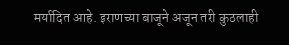मर्यादित आहे. इराणच्या बाजूने अजून तरी कुठलाही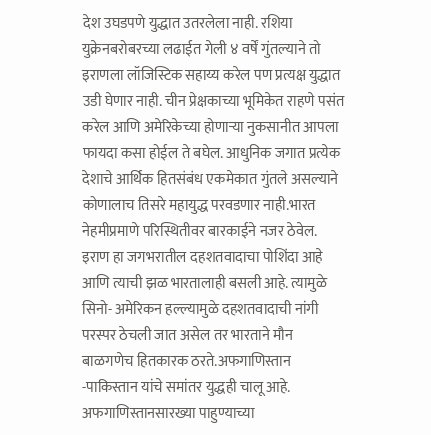देश उघडपणे युद्धात उतरलेला नाही. रशिया युक्रेनबरोबरच्या लढाईत गेली ४ वर्षें गुंतल्याने तो इराणला लॉजिस्टिक सहाय्य करेल पण प्रत्यक्ष युद्धात उडी घेणार नाही. चीन प्रेक्षकाच्या भूमिकेत राहणे पसंत करेल आणि अमेरिकेच्या होणाऱ्या नुकसानीत आपला फायदा कसा होईल ते बघेल. आधुनिक जगात प्रत्येक देशाचे आर्थिक हितसंबंध एकमेकात गुंतले असल्याने कोणालाच तिसरे महायुद्ध परवडणार नाही.भारत नेहमीप्रमाणे परिस्थितीवर बारकाईने नजर ठेवेल. इराण हा जगभरातील दहशतवादाचा पोशिंदा आहे आणि त्याची झळ भारतालाही बसली आहे. त्यामुळे सिनो- अमेरिकन हल्ल्यामुळे दहशतवादाची नांगी परस्पर ठेचली जात असेल तर भारताने मौन बाळगणेच हितकारक ठरते.अफगाणिस्तान -पाकिस्तान यांचे समांतर युद्धही चालू आहे. अफगाणिस्तानसारख्या पाहुण्याच्या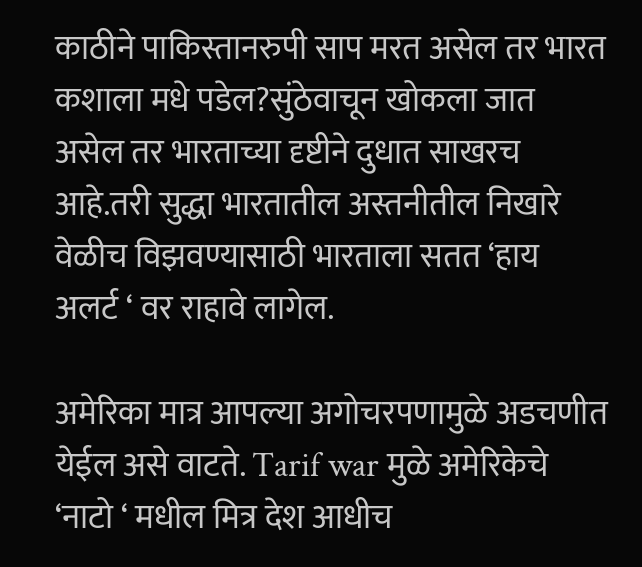काठीने पाकिस्तानरुपी साप मरत असेल तर भारत कशाला मधे पडेल?सुंठेवाचून खोकला जात असेल तर भारताच्या दृष्टीने दुधात साखरच आहे.तरी सुद्धा भारतातील अस्तनीतील निखारे वेळीच विझवण्यासाठी भारताला सतत ‘हाय अलर्ट ‘ वर राहावे लागेल.

अमेरिका मात्र आपल्या अगोचरपणामुळे अडचणीत येईल असे वाटते. Tarif war मुळे अमेरिकेचे ‘नाटो ‘ मधील मित्र देश आधीच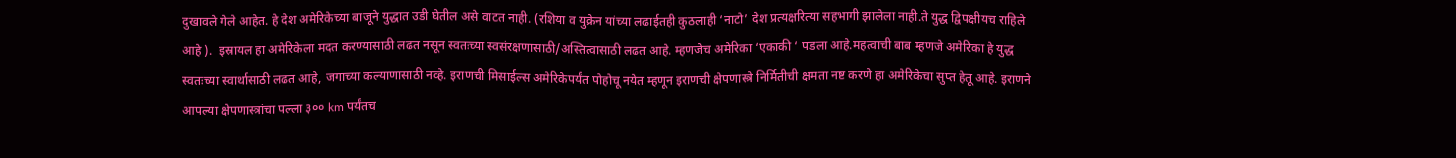दुखावले गेले आहेत. हे देश अमेरिकेच्या बाजूने युद्धात उडी घेतील असे वाटत नाही. (रशिया व युक्रेन यांच्या लढाईतही कुठलाही ‘नाटो’ देश प्रत्यक्षरित्या सहभागी झालेला नाही.ते युद्ध द्विपक्षीयच राहिले आहे ).  इस्रायल हा अमेरिकेला मदत करण्यासाठी लढत नसून स्वतःच्या स्वसंरक्षणासाठी/अस्तित्वासाठी लढत आहे. म्हणजेच अमेरिका ‘एकाकी ‘ पडला आहे.महत्वाची बाब म्हणजे अमेरिका हे युद्ध स्वतःच्या स्वार्थासाठी लढत आहे, जगाच्या कल्याणासाठी नव्हे. इराणची मिसाईल्स अमेरिकेपर्यंत पोहोचू नयेत म्हणून इराणची क्षेपणास्त्रे निर्मितीची क्षमता नष्ट करणे हा अमेरिकेचा सुप्त हेतू आहे. इराणने आपल्या क्षेपणास्त्रांचा पल्ला ३०० km पर्यंतच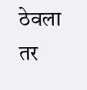ठेवला तर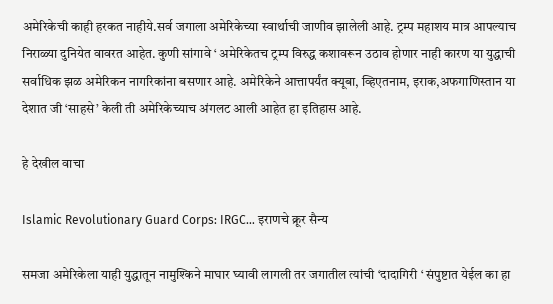अमेरिकेची काही हरकत नाहीये.सर्व जगाला अमेरिकेच्या स्वार्थाची जाणीव झालेली आहे. ट्रम्प महाशय मात्र आपल्याच निराळ्या दुनियेत वावरत आहेत. कुणी सांगावे ‘ अमेरिकेतच ट्रम्प विरुद्ध कशावरून उठाव होणार नाही कारण या युद्धाची सर्वाधिक झळ अमेरिकन नागरिकांना बसणार आहे. अमेरिकेने आत्तापर्यंत क्यूबा, व्हिएतनाम, इराक,अफगाणिस्तान या देशात जी ‘साहसे’ केली ती अमेरिकेच्याच अंगलट आली आहेत हा इतिहास आहे.

हे देखील वाचा

Islamic Revolutionary Guard Corps: IRGC… इराणचे क्रूर सैन्य

समजा अमेरिकेला याही युद्धातून नामुश्किने माघार घ्यावी लागली तर जगातील त्यांची ‘दादागिरी ‘ संपुष्टात येईल का हा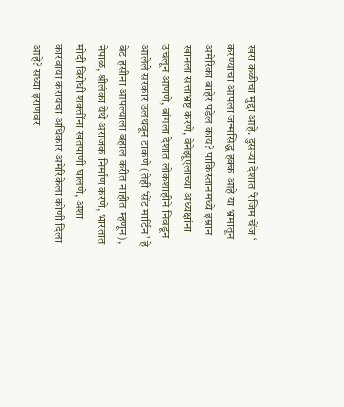खरा कळीचा मुद्दा आहे. दुसऱ्या देशात ‘रेजिम चेंज ‘ करण्याचा आपला जन्मसिद्ध हक्क आहे या भ्रमातून अमेरिका बाहेर पडेल काय? पाकिस्तानमध्ये इम्रान खानला सत्ताभ्रष्ट करणे, वेनेझूएलाच्या अध्यक्षांना उचलून आणणे, बांगला देशात लोकशाहीने निवडून आलेले सरकार उलथवून टाकणे (तेही ‘सेंट मार्टिन’ हे बेट हसीना आपल्याला बहाल करीत नाहीत म्हणून), नेपाळ, श्रीलंका येथे अराजक निर्माण करणे, भारतात मोदी विरोधी शक्तींना खतपाणी घालणे, अशा कारवाया करायचा अधिकार अमेरिकेला कोणी दिला आहे? सध्या इराणवर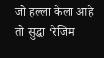जो हल्ला केला आहे तो सुद्धा ‘रेजिम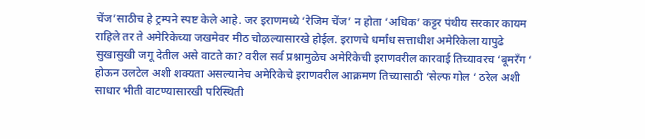चेंज’साठीच हे ट्रम्पने स्पष्ट केले आहे. जर इराणमध्ये ‘रेजिम चेंज’ न होता ‘अधिक’ कट्टर पंथीय सरकार कायम राहिले तर ते अमेरिकेच्या जखमेवर मीठ चोळल्यासारखे होईल. इराणचे धर्मांध सत्ताधीश अमेरिकेला यापुढे सुखासुखी जगू देतील असे वाटते का? वरील सर्व प्रश्नामुळेच अमेरिकेची इराणवरील कारवाई तिच्यावरच ‘बूमरँग ‘ होऊन उलटेल अशी शक्यता असल्यानेच अमेरिकेचे इराणवरील आक्रमण तिच्यासाठी ‘सेल्फ गोल ‘ ठरेल अशी साधार भीती वाटण्यासारखी परिस्थिती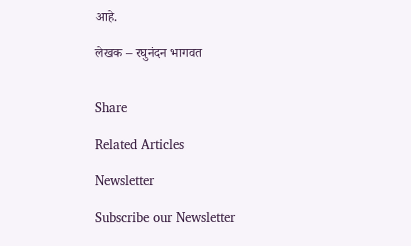आहे.

लेखक – रघुनंदन भागवत


Share

Related Articles

Newsletter

Subscribe our Newsletter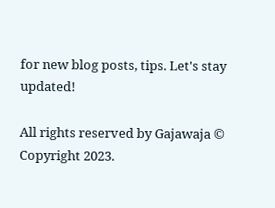for new blog posts, tips. Let's stay updated!

All rights reserved by Gajawaja © Copyright 2023.